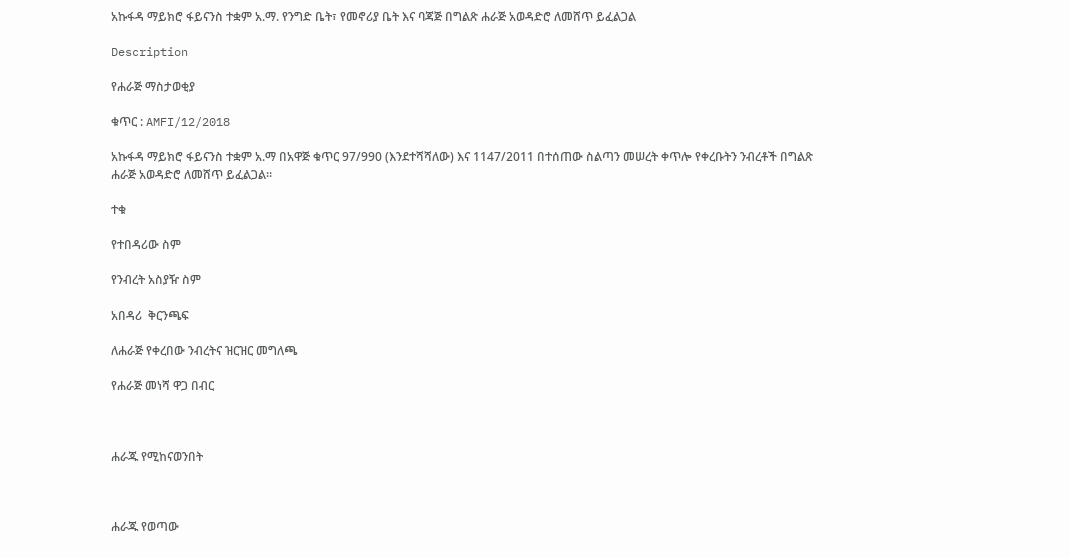አኩፋዳ ማይክሮ ፋይናንስ ተቋም አ.ማ. የንግድ ቤት፣ የመኖሪያ ቤት እና ባጃጅ በግልጽ ሐራጅ አወዳድሮ ለመሸጥ ይፈልጋል

Description

የሐራጅ ማስታወቂያ

ቁጥር : AMFI/12/2018

አኩፋዳ ማይክሮ ፋይናንስ ተቋም አ.ማ በአዋጅ ቁጥር 97/990 (እንደተሻሻለው) እና 1147/2011 በተሰጠው ስልጣን መሠረት ቀጥሎ የቀረቡትን ንብረቶች በግልጽ ሐራጅ አወዳድሮ ለመሸጥ ይፈልጋል።

ተቁ

የተበዳሪው ስም

የንብረት አስያዥ ስም

አበዳሪ  ቅርንጫፍ

ለሐራጅ የቀረበው ንብረትና ዝርዝር መግለጫ

የሐራጅ መነሻ ዋጋ በብር



ሐራጁ የሚከናወንበት



ሐራጁ የወጣው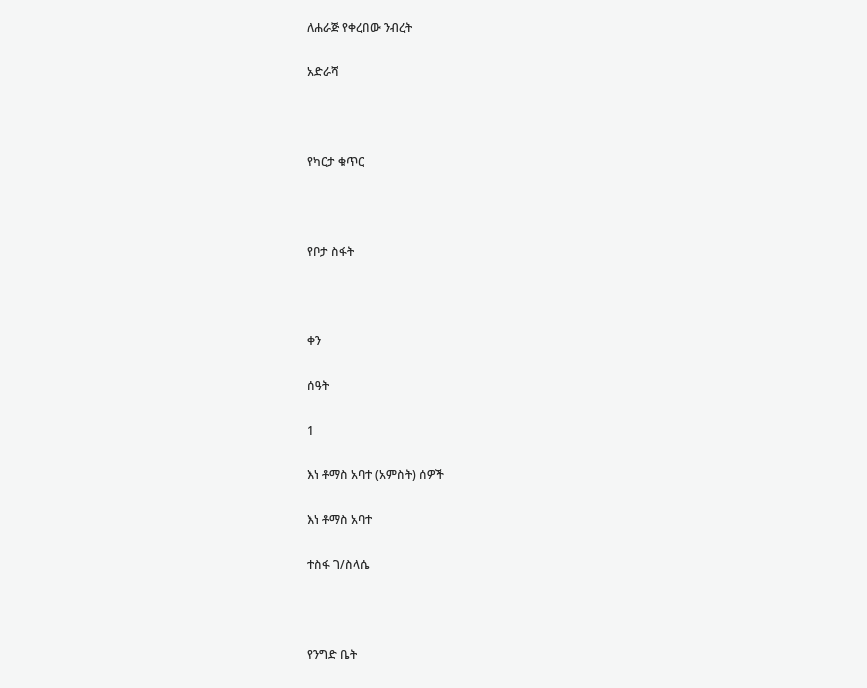ለሐራጅ የቀረበው ንብረት

አድራሻ



የካርታ ቁጥር



የቦታ ስፋት



ቀን

ሰዓት

1

እነ ቶማስ አባተ (አምስት) ሰዎች

እነ ቶማስ አባተ

ተስፋ ገ/ስላሴ



የንግድ ቤት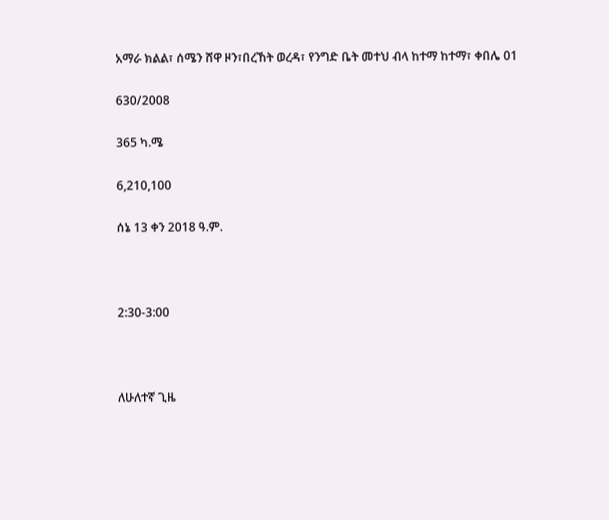አማራ ክልል፣ ሰሜን ሸዋ ዞን፣በረኸት ወረዳ፣ የንግድ ቤት መተህ ብላ ከተማ ከተማ፣ ቀበሌ 01

630/2008

365 ካ.ሜ

6,210,100

ሰኔ 13 ቀን 2018 ዓ.ም.



2:30-3:00



ለሁለተኛ ጊዜ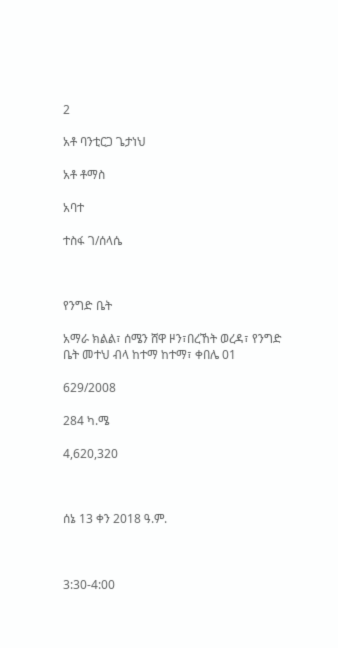2

አቶ ባንቲርጋ ጌታነህ

አቶ ቶማስ

አባተ

ተስፋ ገ/ሰላሴ



የንግድ ቤት

አማራ ክልል፣ ሰሜን ሸዋ ዞን፣በረኸት ወረዳ፣ የንግድ ቤት መተህ ብላ ከተማ ከተማ፣ ቀበሌ 01

629/2008

284 ካ.ሜ

4,620,320



ሰኔ 13 ቀን 2018 ዓ.ም.



3:30-4:00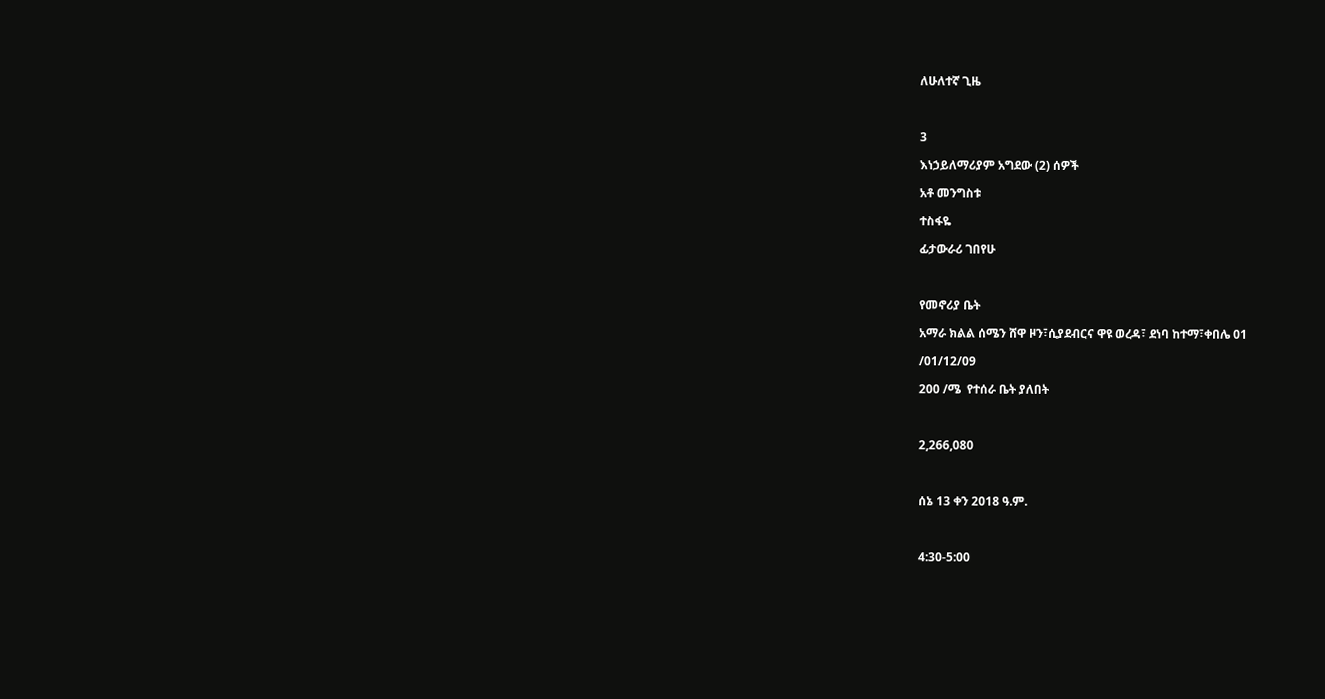ለሁለተኛ ጊዜ



3

እነኃይለማሪያም አግደው (2) ሰዎች

አቶ መንግስቱ

ተስፋዬ

ፊታውራሪ ገበየሁ



የመኖሪያ ቤት

አማራ ክልል ሰሜን ሸዋ ዞን፣ሲያደብርና ዋዩ ወረዳ፣ ደነባ ከተማ፣ቀበሌ 01

/01/12/09

200 /ሜ  የተሰራ ቤት ያለበት



2,266,080



ሰኔ 13 ቀን 2018 ዓ.ም.



4:30-5:00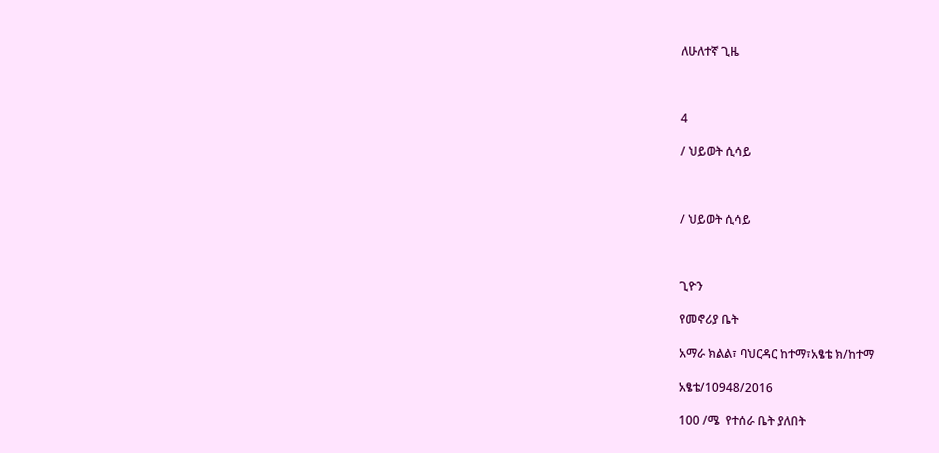ለሁለተኛ ጊዜ



4

/ ህይወት ሲሳይ



/ ህይወት ሲሳይ



ጊዮን

የመኖሪያ ቤት

አማራ ክልል፣ ባህርዳር ከተማ፣አፄቴ ክ/ከተማ

አፄቴ/10948/2016

100 /ሜ  የተሰራ ቤት ያለበት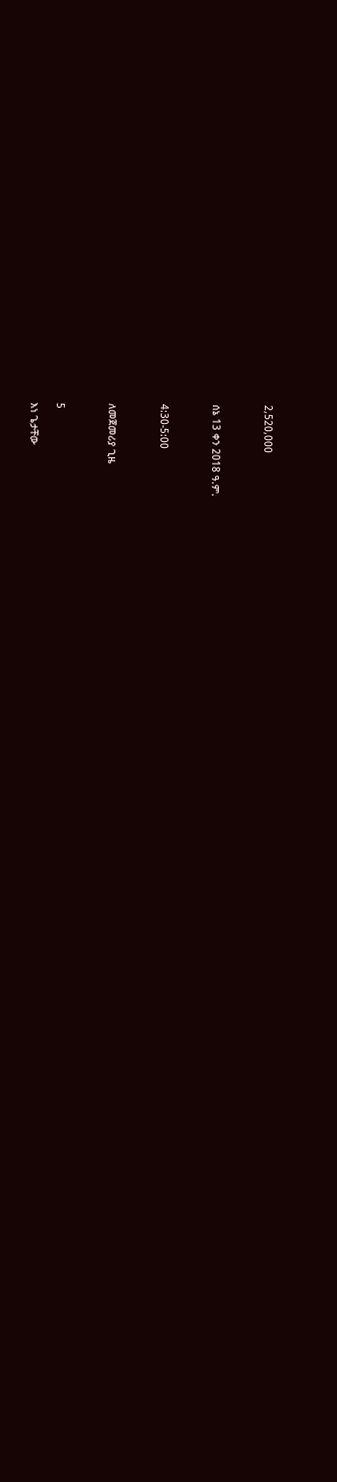2,520,000



ሰኔ 13 ቀን 2018 ዓ.ም.



4:30-5:00



ለመጀመሪያ ጊዜ



5

እነ ጌታቸው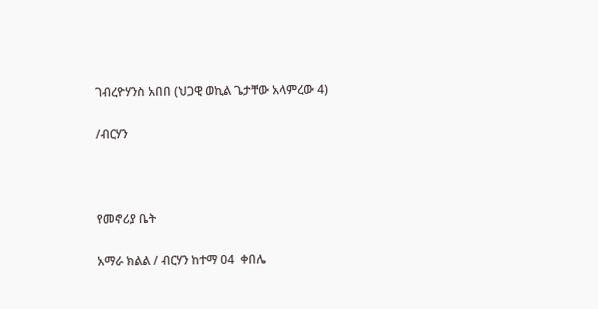ገብረዮሃንስ አበበ (ህጋዊ ወኪል ጌታቸው አላምረው 4)

/ብርሃን



የመኖሪያ ቤት

አማራ ክልል / ብርሃን ከተማ 04  ቀበሌ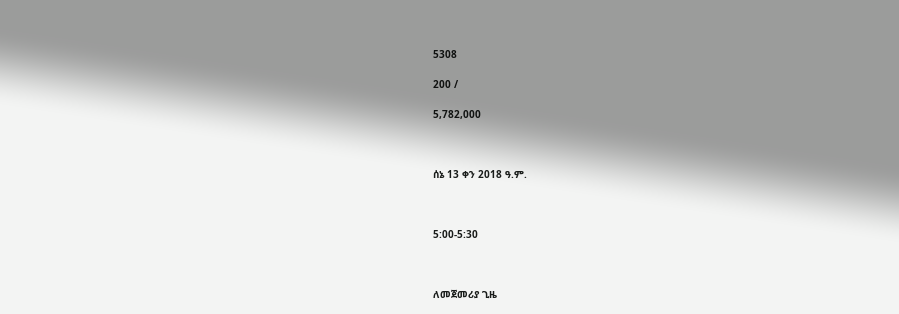5308

200 /

5,782,000



ሰኔ 13 ቀን 2018 ዓ.ም.



5:00-5:30



ለመጀመሪያ ጊዜ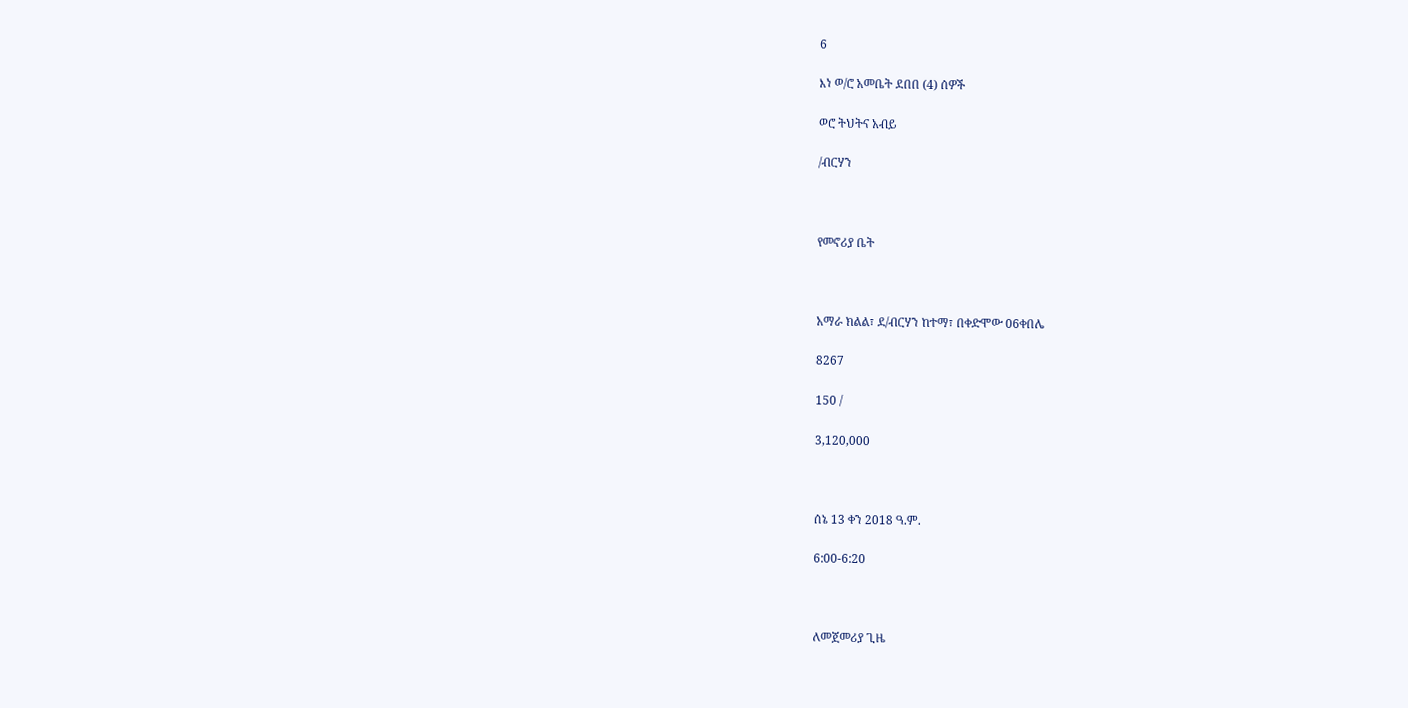6

እነ ወ/ሮ አመቤት ደበበ (4) ሰዎች

ወሮ ትህትና አብይ

/ብርሃን



የመኖሪያ ቤት



አማራ ክልል፣ ደ/ብርሃን ከተማ፣ በቀድሞው 06ቀበሌ

8267

150 /

3,120,000



ሰኔ 13 ቀን 2018 ዓ.ም.

6:00-6:20



ለመጀመሪያ ጊዜ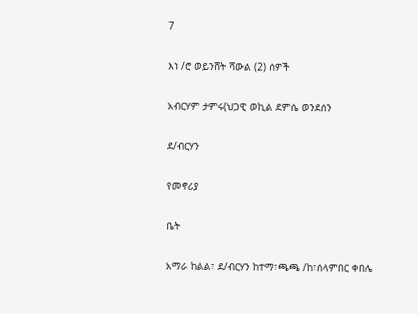7

እነ /ሮ ወይንሸት ሻውል (2) ሰዎች

አብርሃም ታምሩ(ህጋዊ ወኪል ደምሴ ወንደሰን

ደ/ብርሃን

የመኖሪያ

ቤት

አማራ ከልል፣ ደ/ብርሃን ከተማ፣ጫጫ /ከ፣ሰላምበር ቀበሌ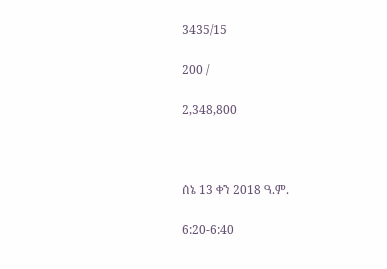3435/15

200 /

2,348,800



ሰኔ 13 ቀን 2018 ዓ.ም.

6:20-6:40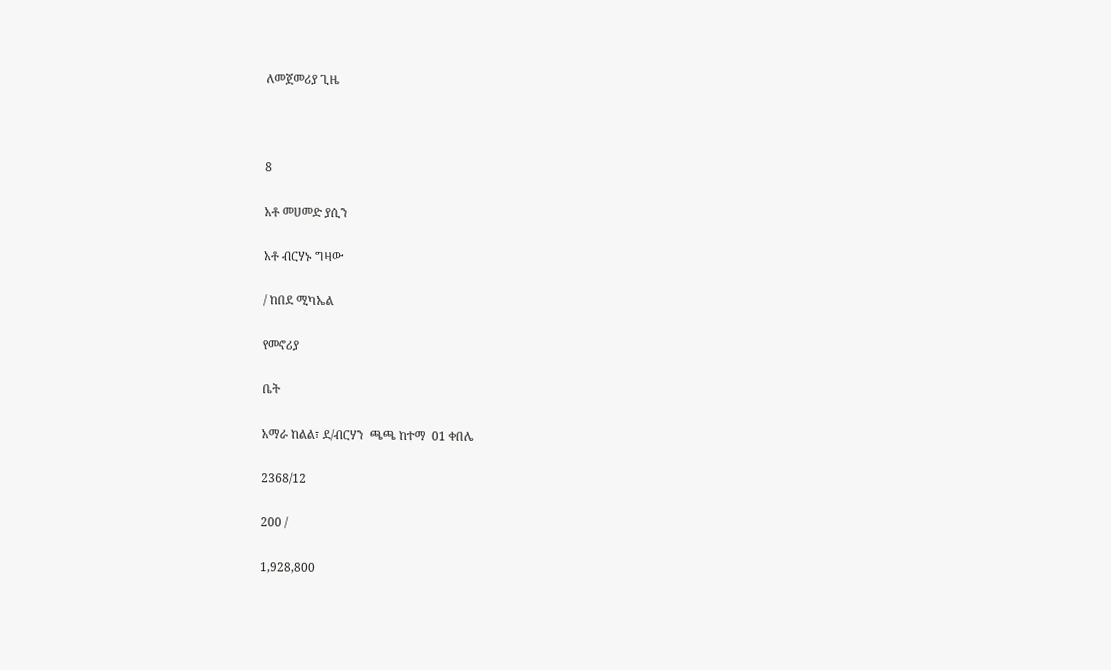ለመጀመሪያ ጊዜ



8

አቶ መሀመድ ያሲን

አቶ ብርሃኑ ግዛው

/ ከበደ ሚካኤል

የመኖሪያ

ቤት

አማራ ከልል፣ ደ/ብርሃን  ጫጫ ከተማ  01 ቀበሌ

2368/12

200 /

1,928,800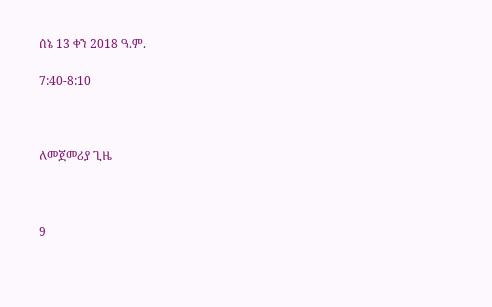ሰኔ 13 ቀን 2018 ዓ.ም.

7:40-8:10



ለመጀመሪያ ጊዜ



9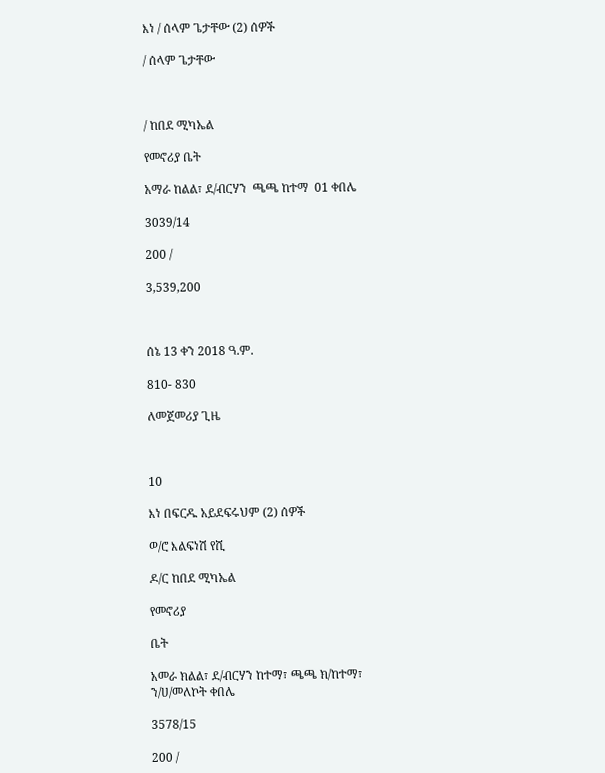እነ / ሰላም ጌታቸው (2) ሰዎች

/ ሰላም ጌታቸው



/ ከበደ ሚካኤል

የመኖሪያ ቤት

አማራ ከልል፣ ደ/ብርሃን  ጫጫ ከተማ  01 ቀበሌ

3039/14

200 /

3,539,200



ሰኔ 13 ቀን 2018 ዓ.ም.

810- 830

ለመጀመሪያ ጊዜ



10

እነ በፍርዱ አይደፍሩህም (2) ሰዎች

ወ/ሮ እልፍነሽ የሺ

ዶ/ር ከበደ ሚካኤል

የመኖሪያ

ቤት

አመራ ክልል፣ ደ/ብርሃን ከተማ፣ ጫጫ ክ/ከተማ፣ ን/ሀ/መለኮት ቀበሌ

3578/15

200 /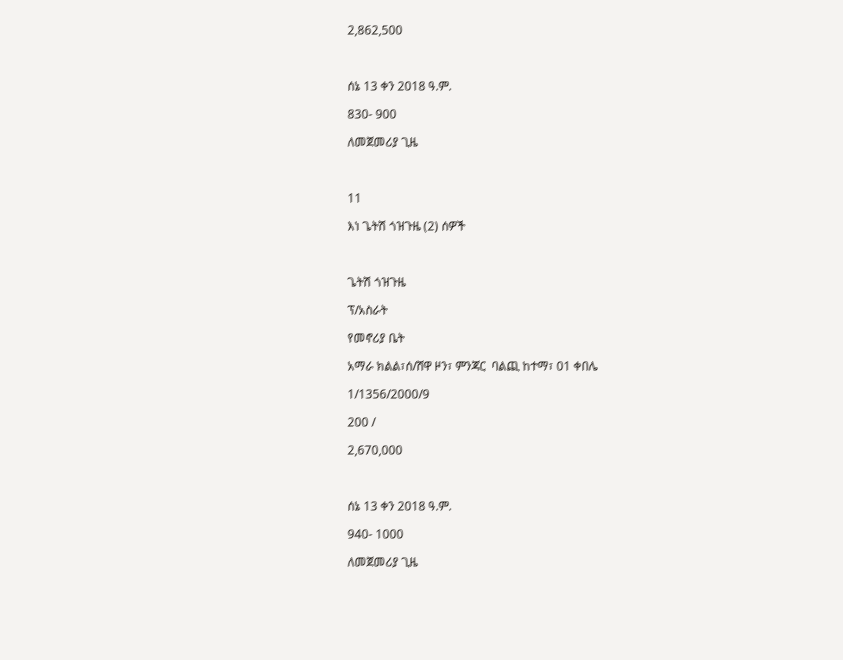2,862,500



ሰኔ 13 ቀን 2018 ዓ.ም.

830- 900

ለመጀመሪያ ጊዜ



11

እነ ጌትሽ ጎዝጉዜ (2) ሰዎች



ጌትሽ ጎዝጉዜ

ፕ/አስራት

የመኖሪያ ቤት

አማራ ክልል፣ሰ/ሸዋ ዞን፣ ምንጃር  ባልጪ ከተማ፣ 01 ቀበሌ

1/1356/2000/9

200 /

2,670,000



ሰኔ 13 ቀን 2018 ዓ.ም.

940- 1000

ለመጀመሪያ ጊዜ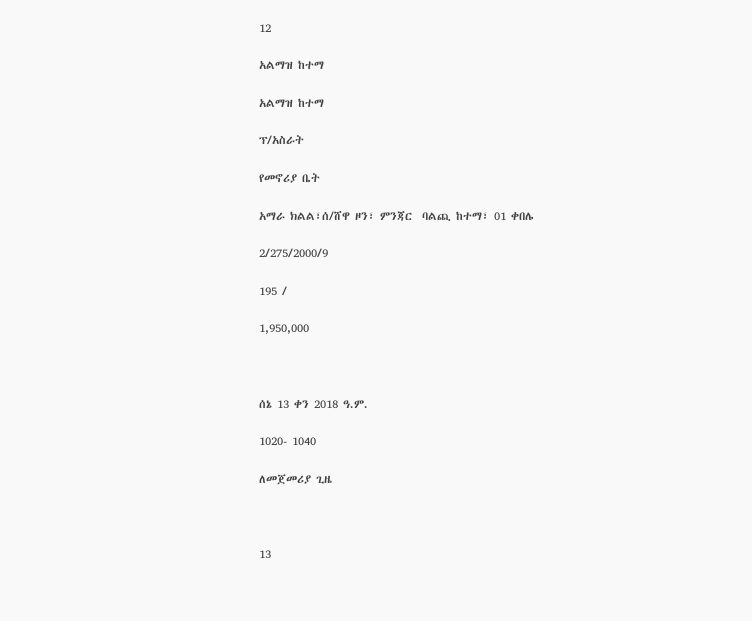12

አልማዝ ከተማ

አልማዝ ከተማ

ፕ/አስራት

የመኖሪያ ቤት

አማራ ክልል፣ሰ/ሸዋ ዞን፣ ምንጃር  ባልጪ ከተማ፣ 01 ቀበሌ

2/275/2000/9

195 /

1,950,000



ሰኔ 13 ቀን 2018 ዓ.ም.

1020- 1040

ለመጀመሪያ ጊዜ



13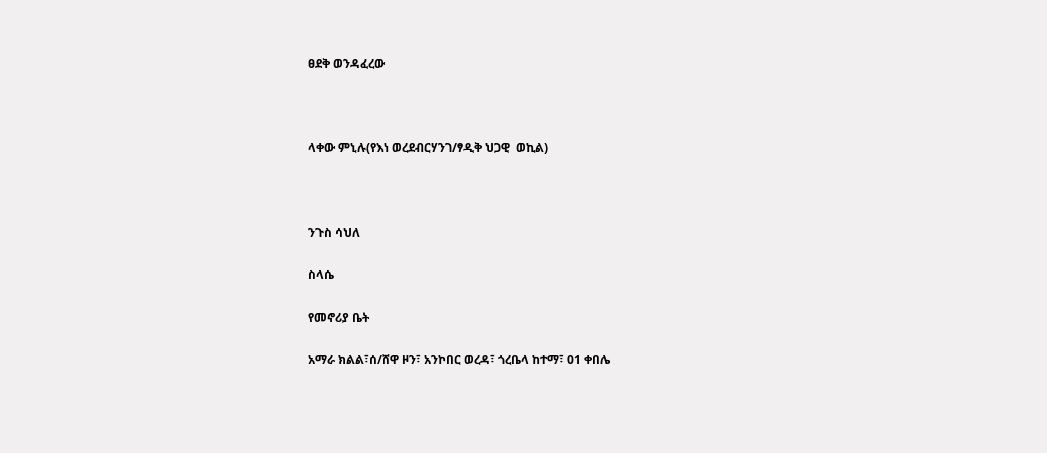ፀደቅ ወንዳፈረው



ላቀው ምኒሉ(የእነ ወረደብርሃንገ/ፃዲቅ ህጋዊ  ወኪል)



ንጉስ ሳህለ

ስላሴ

የመኖሪያ ቤት

አማራ ክልል፣ሰ/ሸዋ ዞን፣ አንኮበር ወረዳ፣ ጎረቤላ ከተማ፣ 01 ቀበሌ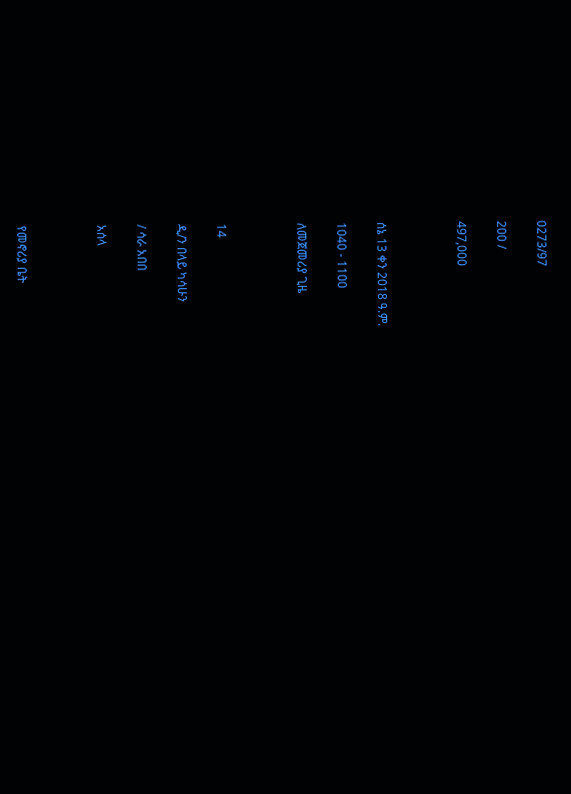0273/97

200 /

497,000



ሰኔ 13 ቀን 2018 ዓ.ም.

1040 - 1100

ለመጀመሪያ ጊዜ



14

ዲ/ን በላይ ካሳሁን

/ ሳራ አበበ

አሰላ



የመኖሪያ ቤት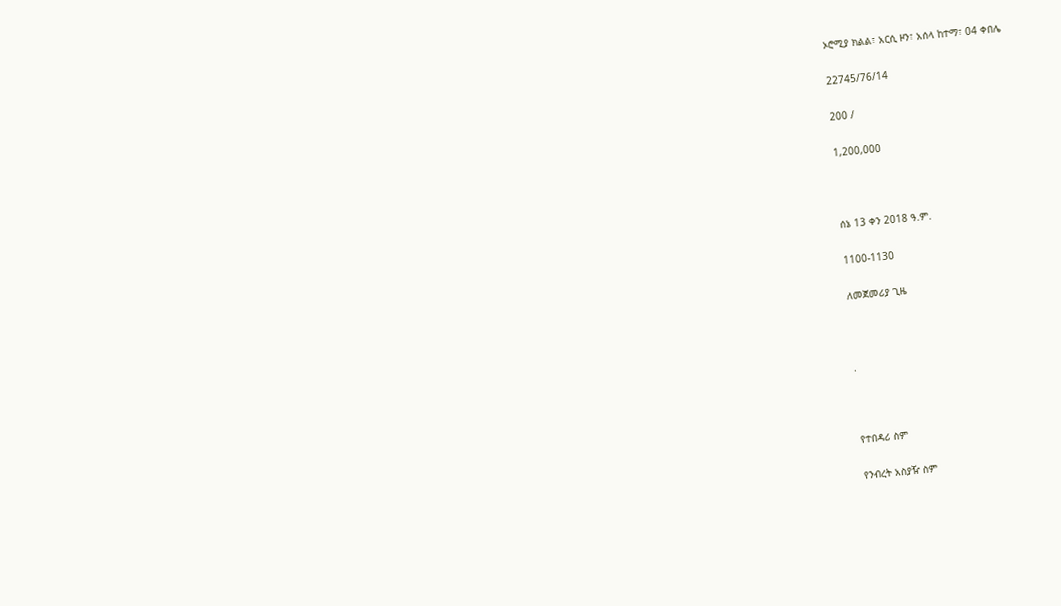ኦሮሚያ ክልል፣ አርሲ ዞን፣ አሰላ ከተማ፣ 04 ቀበሌ

22745/76/14

200 /

1,200,000



ሰኔ 13 ቀን 2018 ዓ.ም.

1100-1130

ለመጀመሪያ ጊዜ



.



የተበዳሪ ስም

የንብረት አስያዥ ስም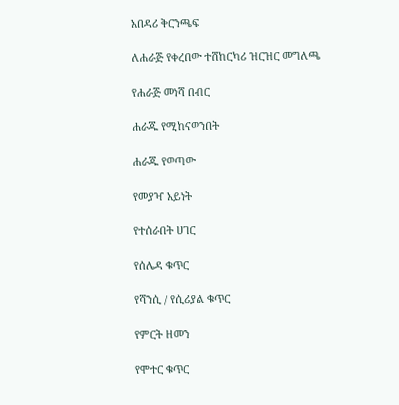አበዳሪ ቅርንጫፍ

ለሐራጅ የቀረበው ተሸከርካሪ ዝርዝር መግለጫ

የሐራጅ መነሻ በብር

ሐራጁ የሚከናወንበት

ሐራጁ የወጣው

የመያዣ አይነት

የተሰራበት ሀገር

የሰሌዳ ቁጥር

የሻንሲ / የሲሪያል ቁጥር

የምርት ዘመን

የሞተር ቁጥር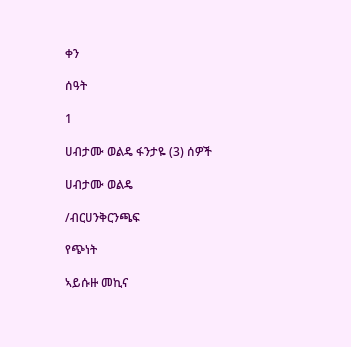ቀን

ሰዓት

1

ሀብታሙ ወልዴ ፋንታዬ (3) ሰዎች

ሀብታሙ ወልዴ

/ብርሀንቅርንጫፍ

የጭነት

ኣይሱዙ መኪና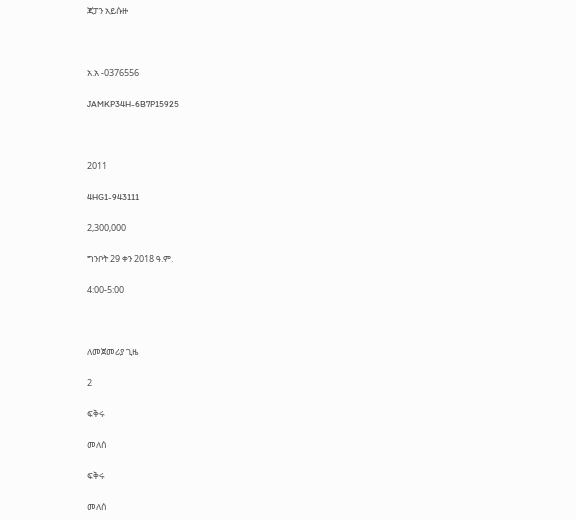ጃፓን አይሱዙ



አ.አ -0376556

JAMKP34H-6B7P15925



2011

4HG1-943111

2,300,000

ግንቦት 29 ቀን 2018 ዓ.ም.

4:00-5:00



ለመጀመሪያ ጊዜ

2

ፍቅሩ

መለሰ

ፍቅሩ

መለሰ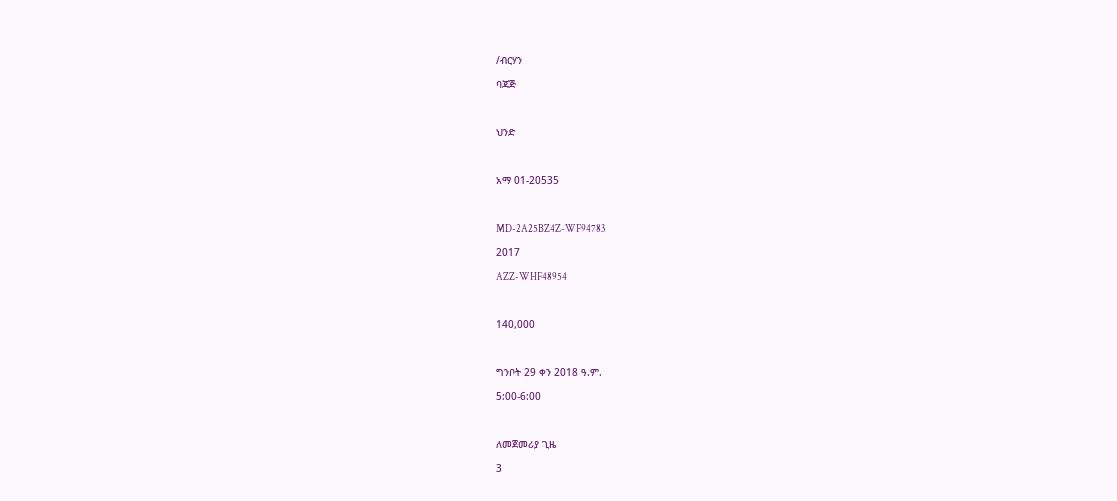/ብርሃን

ባጃጅ



ህንድ



አማ 01-20535



MD-2A25BZ4Z-WF94783

2017

AZZ-WHF48954



140,000



ግንቦት 29 ቀን 2018 ዓ.ም.

5:00-6:00



ለመጀመሪያ ጊዜ

3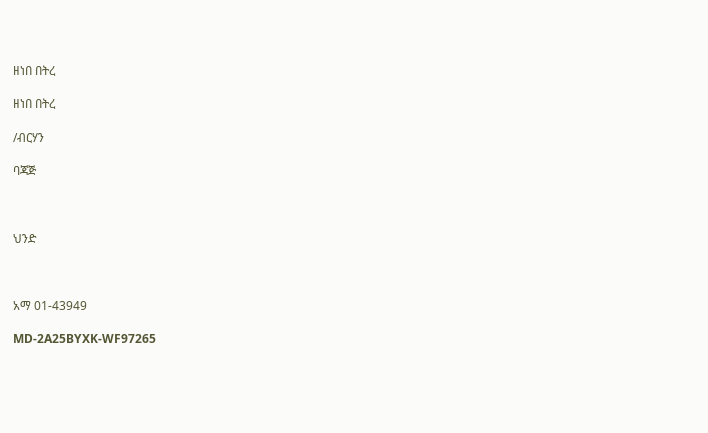ዘነበ በትረ

ዘነበ በትረ

/ብርሃን

ባጃጅ



ህንድ



አማ 01-43949

MD-2A25BYXK-WF97265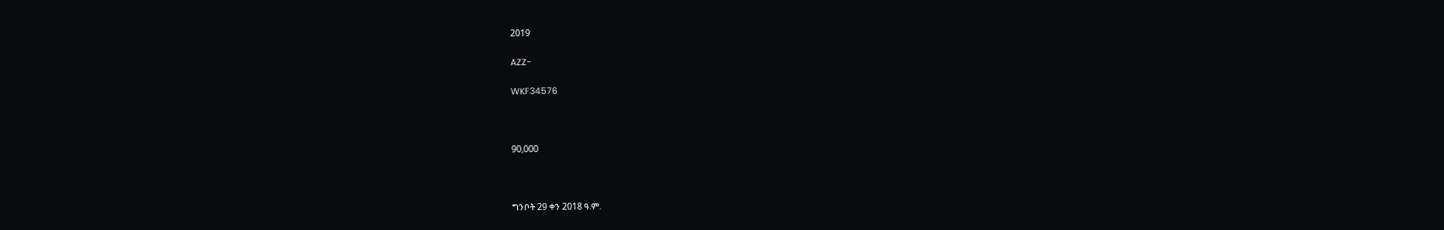2019

AZZ-

WKF34576



90,000



ግንቦት 29 ቀን 2018 ዓ.ም.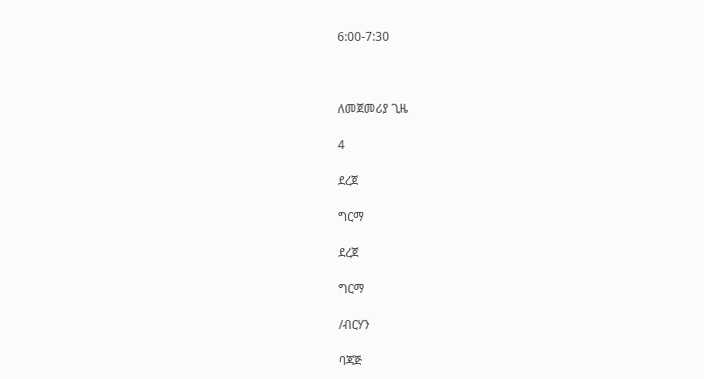6:00-7:30



ለመጀመሪያ ጊዜ

4

ደረጀ

ግርማ

ደረጀ

ግርማ

/ብርሃን

ባጃጅ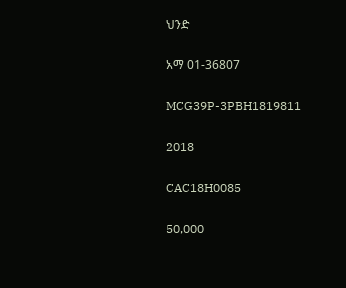ህንድ

አማ 01-36807

MCG39P-3PBH1819811

2018

CAC18H0085

50,000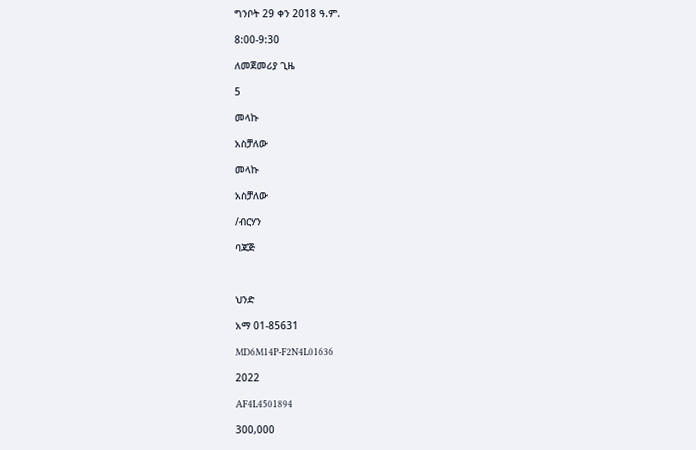ግንቦት 29 ቀን 2018 ዓ.ም.

8:00-9:30

ለመጀመሪያ ጊዜ

5

መላኩ

አስቻለው

መላኩ

አስቻለው

/ብርሃን

ባጃጅ



ህንድ

አማ 01-85631

MD6M14P-F2N4L01636

2022

AF4L4501894

300,000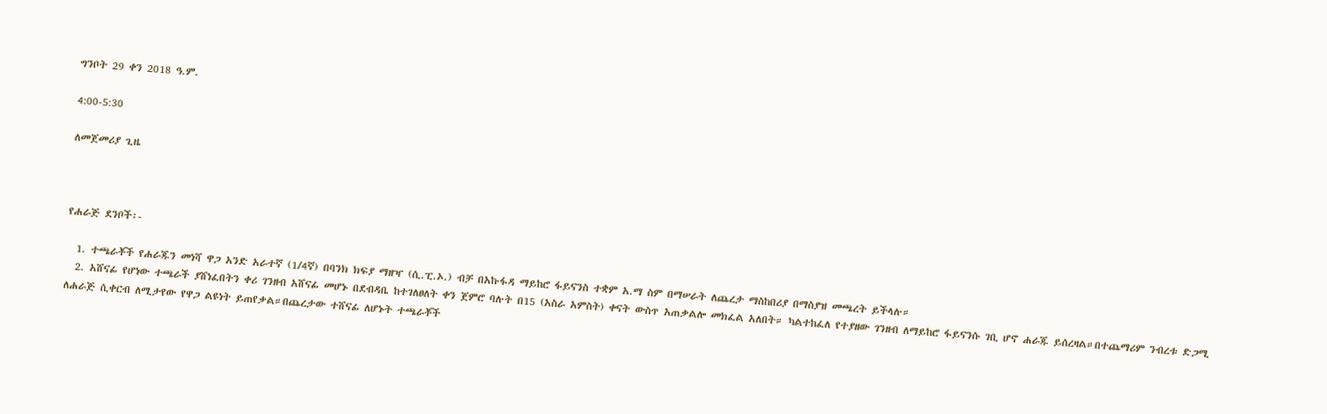ግንቦት 29 ቀን 2018 ዓ.ም.

4:00-5:30

ለመጀመሪያ ጊዜ



የሐራጅ ደንቦች፡-

  1. ተጫራቾች የሐራጁን መነሻ ዋጋ አንድ አራተኛ (1/4ኛ) በባንክ ክፍያ ማዘዣ (ሲ.ፒ.ኦ.) ብቻ በአኩፋዳ ማይከሮ ፋይናንስ ተቋም አ.ማ ስም በማሠራት ለጨረታ ማስከበሪያ በማስያዝ መጫረት ይችላሉ።
  2. አሸናፊ የሆነው ተጫራች ያሸነፈበትን ቀሪ ገንዘብ አሸናፊ መሆኑ በደብዳቤ ከተገለፀለት ቀን ጀምሮ ባሉት በ15 (አስራ አምስት) ቀናት ውስጥ አጠቃልሎ መክፈል አለበት። ካልተከፈለ የተያዘው ገንዘብ ለማይከሮ ፋይናንሱ ገቢ ሆኖ ሐራጁ ይሰረዛል።በተጨማሪም ንብረቱ ድጋሚ ለሐራጅ ሲቀርብ ለሚታየው የዋጋ ልዩነት ይጠየቃል።በጨረታው ተሸናፊ ለሆኑት ተጫራቾች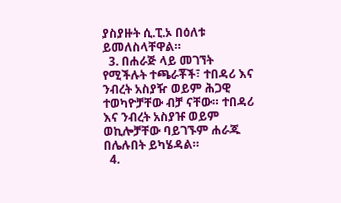ያስያዙት ሲ.ፒ.ኦ በዕለቱ ይመለስላቸዋል።
  3. በሐራጅ ላይ መገኘት የሚችሉት ተጫራቾች፣ ተበዳሪ እና ንብረት አስያዥ ወይም ሕጋዊ ተወካዮቻቸው ብቻ ናቸው። ተበዳሪ እና ንብረት አስያዡ ወይም ወኪሎቻቸው ባይገኙም ሐራጁ በሌሉበት ይካሄዳል።
  4.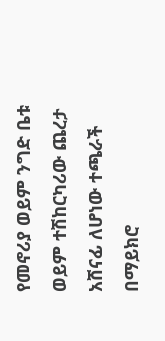የመኖሪያ ወይም ንግድ ቤቱ ወይም ተሽከርካሪው ጨረታ አሸናፊ ለሆነው ተጫራች በማይክሮ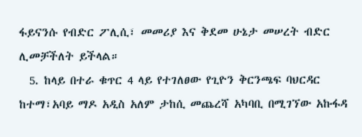ፋይናንሱ የብድር ፖሊሲ፣ መመሪያ እና ቅደመ ሁኔታ መሠረት ብድር ሊመቻችለት ይችላል።
  5. ከላይ በተራ ቁጥር 4 ላይ የተገለፀው የጊዮን ቅርንጫፍ ባህርዳር ከተማ፣አባይ ማዶ አዲስ አለም ታከሲ መጨረሻ አካባቢ በሚገኘው አኩፋዳ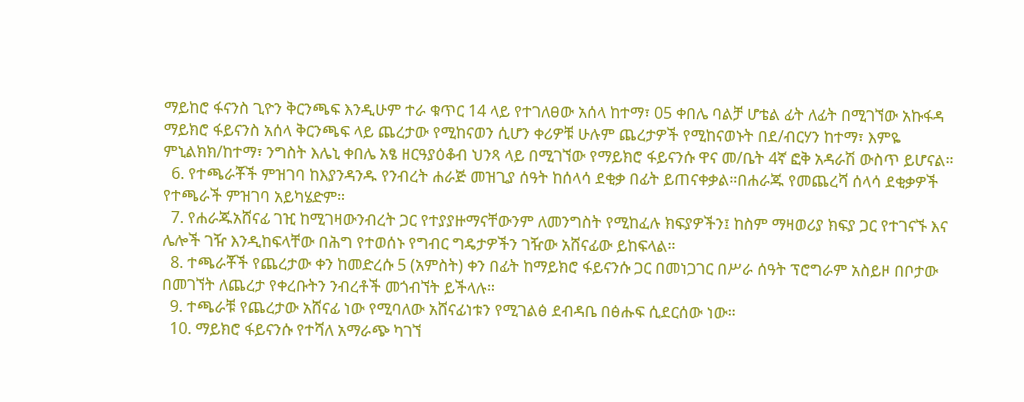ማይከሮ ፋናንስ ጊዮን ቅርንጫፍ እንዲሁም ተራ ቁጥር 14 ላይ የተገለፀው አሰላ ከተማ፣ 05 ቀበሌ ባልቻ ሆቴል ፊት ለፊት በሚገኘው አኩፋዳ ማይክሮ ፋይናንስ አሰላ ቅርንጫፍ ላይ ጨረታው የሚከናወን ሲሆን ቀሪዎቹ ሁሉም ጨረታዎች የሚከናወኑት በደ/ብርሃን ከተማ፣ እምዬ ምኒልክክ/ከተማ፣ ንግስት እሌኒ ቀበሌ አፄ ዘርዓያዕቆብ ህንጻ ላይ በሚገኘው የማይክሮ ፋይናንሱ ዋና መ/ቤት 4ኛ ፎቅ አዳራሽ ውስጥ ይሆናል።
  6. የተጫራቾች ምዝገባ ከእያንዳንዱ የንብረት ሐራጅ መዝጊያ ሰዓት ከሰላሳ ደቂቃ በፊት ይጠናቀቃል።በሐራጁ የመጨረሻ ሰላሳ ደቂቃዎች የተጫራች ምዝገባ አይካሄድም።
  7. የሐራጁአሸናፊ ገዢ ከሚገዛውንብረት ጋር የተያያዙማናቸውንም ለመንግስት የሚከፈሉ ክፍያዎችን፤ ከስም ማዛወሪያ ክፍያ ጋር የተገናኙ እና ሌሎች ገዥ እንዲከፍላቸው በሕግ የተወሰኑ የግብር ግዴታዎችን ገዥው አሸናፊው ይከፍላል።
  8. ተጫራቾች የጨረታው ቀን ከመድረሱ 5 (አምስት) ቀን በፊት ከማይክሮ ፋይናንሱ ጋር በመነጋገር በሥራ ሰዓት ፕሮግራም አስይዞ በቦታው በመገኘት ለጨረታ የቀረቡትን ንብረቶች መጎብኘት ይችላሉ።
  9. ተጫራቹ የጨረታው አሸናፊ ነው የሚባለው አሸናፊነቱን የሚገልፅ ደብዳቤ በፅሑፍ ሲደርሰው ነው።
  10. ማይክሮ ፋይናንሱ የተሻለ አማራጭ ካገኘ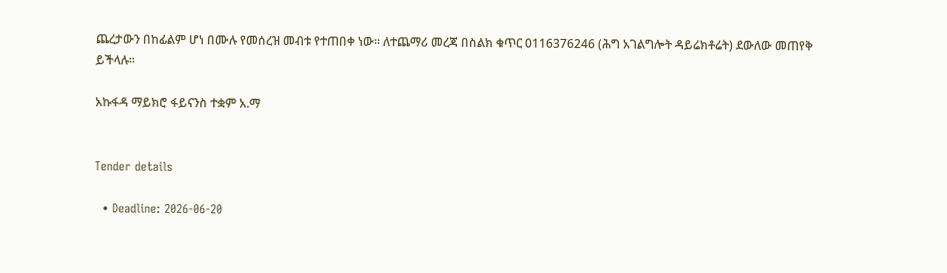ጨረታውን በከፊልም ሆነ በሙሉ የመሰረዝ መብቱ የተጠበቀ ነው፡፡ ለተጨማሪ መረጃ በስልክ ቁጥር 0116376246 (ሕግ አገልግሎት ዳይሬክቶሬት) ደውለው መጠየቅ ይችላሉ።

አኩፋዳ ማይክሮ ፋይናንስ ተቋም አ.ማ


Tender details

  • Deadline: 2026-06-20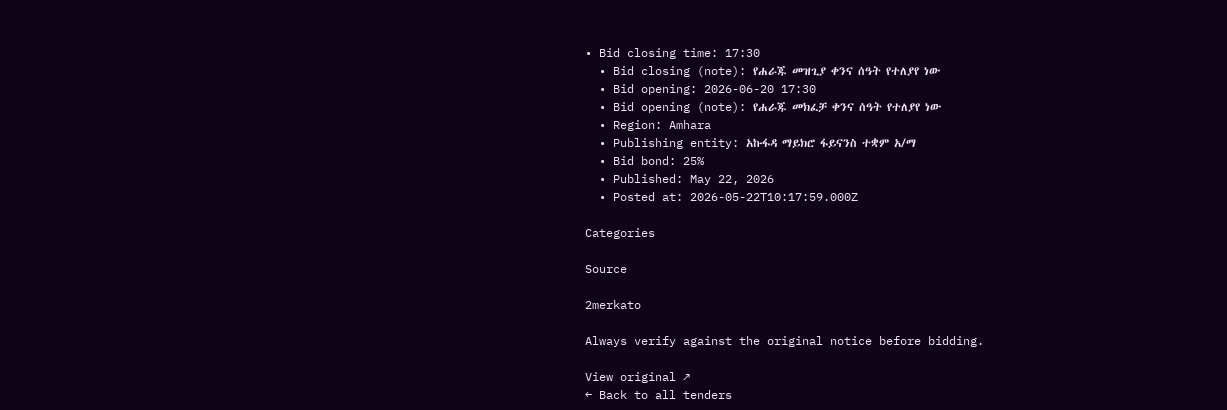• Bid closing time: 17:30
  • Bid closing (note): የሐራጁ መዝጊያ ቀንና ሰዓት የተለያየ ነው
  • Bid opening: 2026-06-20 17:30
  • Bid opening (note): የሐራጁ መክፈቻ ቀንና ሰዓት የተለያየ ነው
  • Region: Amhara
  • Publishing entity: አኩፋዳ ማይክሮ ፋይናንስ ተቋም አ/ማ
  • Bid bond: 25%
  • Published: May 22, 2026
  • Posted at: 2026-05-22T10:17:59.000Z

Categories

Source

2merkato

Always verify against the original notice before bidding.

View original ↗
← Back to all tenders